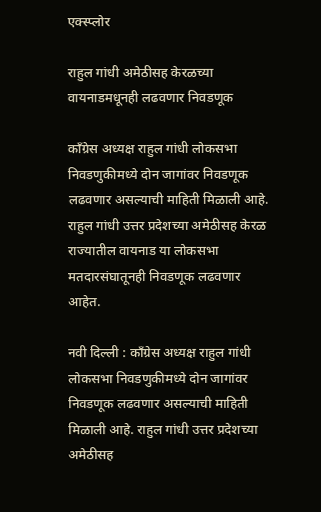एक्स्प्लोर

राहुल गांधी अमेठीसह केरळच्या वायनाडमधूनही लढवणार निवडणूक

काँग्रेस अध्यक्ष राहुल गांधी लोकसभा निवडणुकीमध्ये दोन जागांवर निवडणूक लढवणार असल्याची माहिती मिळाली आहे. राहुल गांधी उत्तर प्रदेशच्या अमेठीसह केरळ राज्यातील वायनाड या लोकसभा मतदारसंघातूनही निवडणूक लढवणार आहेत.

नवी दिल्ली : काँग्रेस अध्यक्ष राहुल गांधी लोकसभा निवडणुकीमध्ये दोन जागांवर निवडणूक लढवणार असल्याची माहिती मिळाली आहे. राहुल गांधी उत्तर प्रदेशच्या अमेठीसह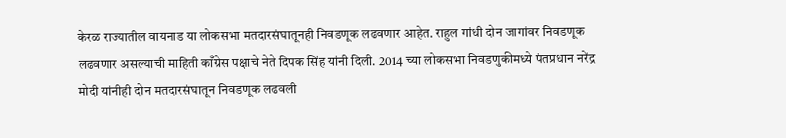केरळ राज्यातील वायनाड या लोकसभा मतदारसंघातूनही निवडणूक लढवणार आहेत. राहुल गांधी दोन जागांवर निवडणूक लढवणार असल्याची माहिती काँग्रेस पक्षाचे नेते दिपक सिंह यांनी दिली. 2014 च्या लोकसभा निवडणुकीमध्ये पंतप्रधान नरेंद्र मोदी यांनीही दोन मतदारसंघातून निवडणूक लढवली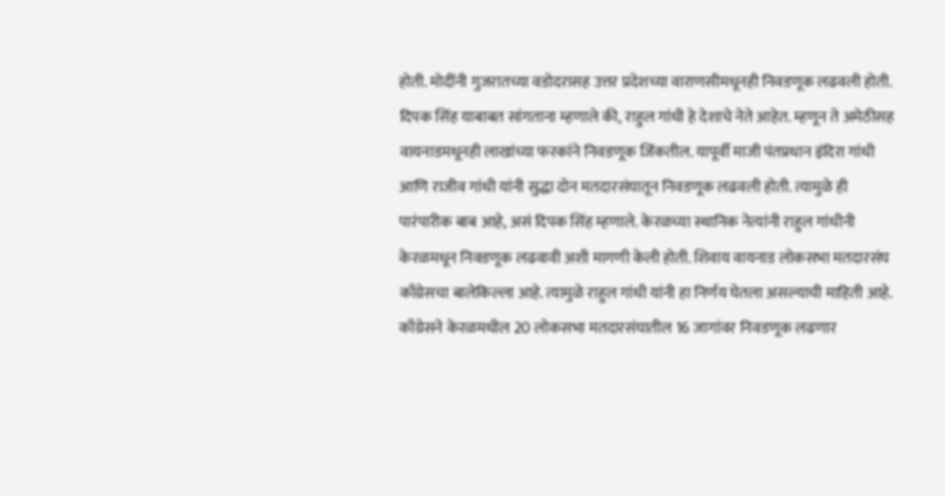होती. मोदींनी गुजरातच्या वडोदरासह उत्तर प्रदेशच्या वाराणसीमधूनही निवडणूक लढवली होती. दिपक सिंह याबाबत सांगताना म्हणाले की, राहुल गांधी हे देशाचे नेते आहेत. म्हणून ते अमेठीसह वायनाडमधूनही लाखांच्या फरकांने निवडणूक जिंकतील. यापूर्वी माजी पंतप्रधान इंदिरा गांधी आणि राजीव गांधी यांनी सुद्धा दोन मतदारसंघातून निवडणूक लढवली होती. त्यामुळे ही पारंपारीक बाब आहे, असं दिपक सिंह म्हणाले. केरळच्या स्थानिक नेत्यांनी राहुल गांधीनी केरळमधून निवडणूक लढवावी अशी मागणी केली होती. शिवाय वायनाड लोकसभा मतदारसंघ काँग्रेसचा बालेकिल्ला आहे. त्यामुळे राहुल गांधी यांनी हा निर्णय घेतला असल्याची माहिती आहे. काँग्रेसने केरळमधील 20 लोकसभा मतदारसंघातील 16 जागांवर निवडणूक लढणार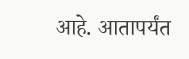आहे. आतापर्यंत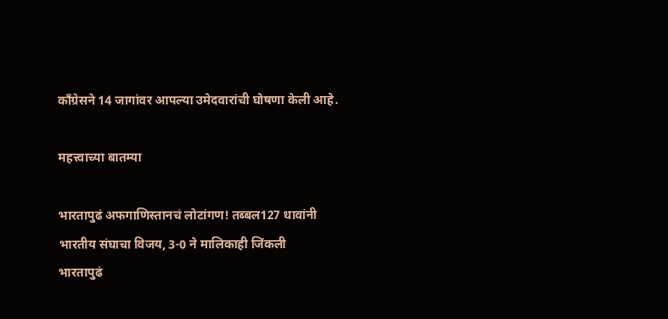काँग्रेसने 14 जागांवर आपल्या उमेदवारांची घोषणा केली आहे.

महत्त्वाच्या बातम्या

भारतापुढं अफगाणिस्तानचं लोटांगण! तब्बल127 धावांनी भारतीय संघाचा विजय, 3-0 ने मालिकाही जिंकली
भारतापुढं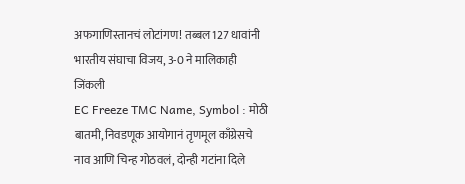अफगाणिस्तानचं लोटांगण! तब्बल127 धावांनी भारतीय संघाचा विजय, 3-0 ने मालिकाही जिंकली
EC Freeze TMC Name, Symbol : मोठी बातमी, निवडणूक आयोगानं तृणमूल काँग्रेसचे नाव आणि चिन्ह गोठवलं, दोन्ही गटांना दिले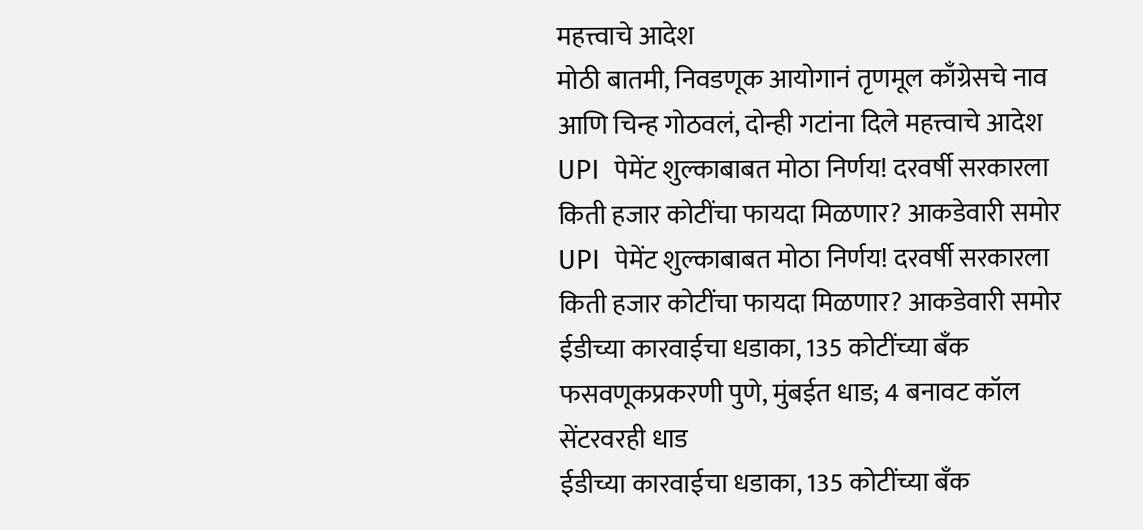महत्त्वाचे आदेश
मोठी बातमी, निवडणूक आयोगानं तृणमूल काँग्रेसचे नाव आणि चिन्ह गोठवलं, दोन्ही गटांना दिले महत्त्वाचे आदेश
UPI  पेमेंट शुल्काबाबत मोठा निर्णय! दरवर्षी सरकारला किती हजार कोटींचा फायदा मिळणार? आकडेवारी समोर
UPI  पेमेंट शुल्काबाबत मोठा निर्णय! दरवर्षी सरकारला किती हजार कोटींचा फायदा मिळणार? आकडेवारी समोर
ईडीच्या कारवाईचा धडाका, 135 कोटींच्या बँक फसवणूकप्रकरणी पुणे, मुंबईत धाड; 4 बनावट कॉल सेंटरवरही धाड
ईडीच्या कारवाईचा धडाका, 135 कोटींच्या बँक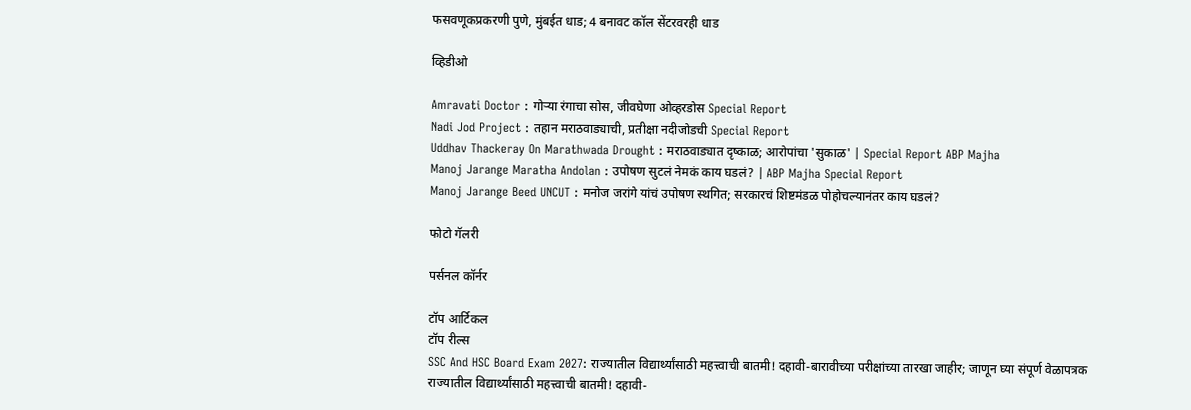फसवणूकप्रकरणी पुणे, मुंबईत धाड; 4 बनावट कॉल सेंटरवरही धाड

व्हिडीओ

Amravati Doctor : गोऱ्या रंगाचा सोस, जीवघेणा ओव्हरडोस Special Report
Nadi Jod Project : तहान मराठवाड्याची, प्रतीक्षा नदीजोडची Special Report
Uddhav Thackeray On Marathwada Drought : मराठवाड्यात दृष्काळ; आरोपांचा 'सुकाळ' | Special Report ABP Majha
Manoj Jarange Maratha Andolan : उपोषण सुटलं नेमकं काय घडलं? | ABP Majha Special Report
Manoj Jarange Beed UNCUT : मनोज जरांगे यांचं उपोषण स्थगित; सरकारचं शिष्टमंडळ पोहोचल्यानंतर काय घडलं?

फोटो गॅलरी

पर्सनल कॉर्नर

टॉप आर्टिकल
टॉप रील्स
SSC And HSC Board Exam 2027: राज्यातील विद्यार्थ्यांसाठी महत्त्वाची बातमी! दहावी-बारावीच्या परीक्षांच्या तारखा जाहीर; जाणून घ्या संपूर्ण वेळापत्रक
राज्यातील विद्यार्थ्यांसाठी महत्त्वाची बातमी! दहावी-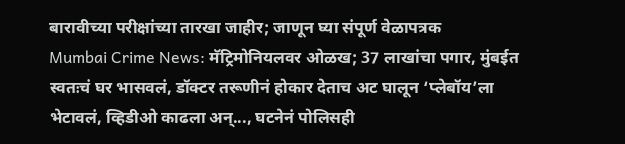बारावीच्या परीक्षांच्या तारखा जाहीर; जाणून घ्या संपूर्ण वेळापत्रक
Mumbai Crime News: मॅट्रिमोनियलवर ओळख; 37 लाखांचा पगार, मुंबईत स्वतःचं घर भासवलं, डॉक्टर तरूणीनं होकार देताच अट घालून ‘प्लेबॉय’ला भेटावलं, व्हिडीओ काढला अन्..., घटनेनं पोलिसही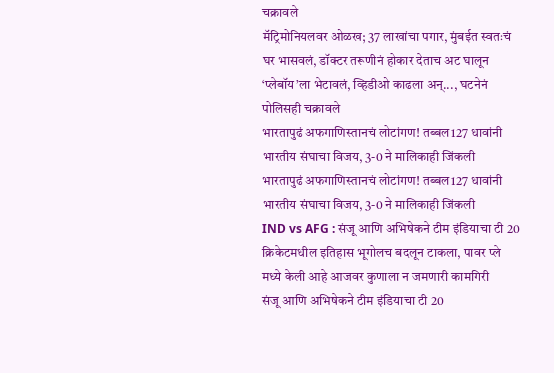चक्रावले
मॅट्रिमोनियलवर ओळख; 37 लाखांचा पगार, मुंबईत स्वतःचं घर भासवलं, डॉक्टर तरूणीनं होकार देताच अट घालून ‘प्लेबॉय’ला भेटावलं, व्हिडीओ काढला अन्..., घटनेनं पोलिसही चक्रावले
भारतापुढं अफगाणिस्तानचं लोटांगण! तब्बल127 धावांनी भारतीय संघाचा विजय, 3-0 ने मालिकाही जिंकली
भारतापुढं अफगाणिस्तानचं लोटांगण! तब्बल127 धावांनी भारतीय संघाचा विजय, 3-0 ने मालिकाही जिंकली
IND vs AFG : संजू आणि अभिषेकने टीम इंडियाचा टी 20 क्रिकेटमधील इतिहास भूगोलच बदलून टाकला, पावर प्ले मध्ये केली आहे आजवर कुणाला न जमणारी कामगिरी
संजू आणि अभिषेकने टीम इंडियाचा टी 20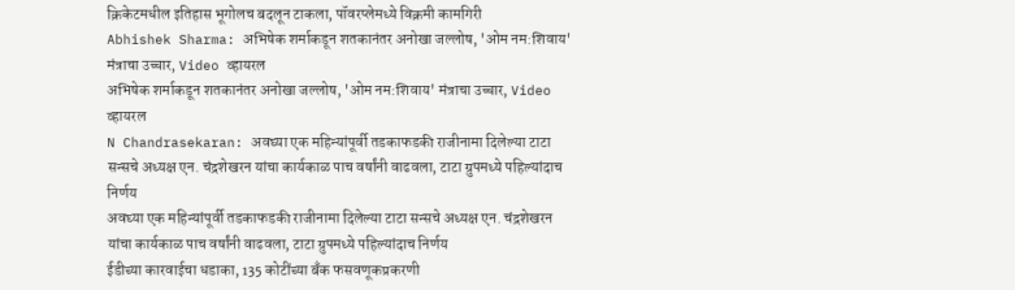क्रिकेटमधील इतिहास भूगोलच बदलून टाकला, पॉवरप्लेमध्ये विक्रमी कामगिरी
Abhishek Sharma: अभिषेक शर्माकडून शतकानंतर अनोखा जल्लोष, 'ओम नम:शिवाय' मंत्राचा उच्चार, Video व्हायरल
अभिषेक शर्माकडून शतकानंतर अनोखा जल्लोष, 'ओम नम:शिवाय' मंत्राचा उच्चार, Video व्हायरल
N Chandrasekaran: अवघ्या एक महिन्यांपूर्वी तडकाफडकी राजीनामा दिलेल्या टाटा सन्सचे अध्यक्ष एन. चंद्रशेखरन यांचा कार्यकाळ पाच वर्षांनी वाढवला, टाटा ग्रुपमध्ये पहिल्यांदाच निर्णय
अवघ्या एक महिन्यांपूर्वी तडकाफडकी राजीनामा दिलेल्या टाटा सन्सचे अध्यक्ष एन. चंद्रशेखरन यांचा कार्यकाळ पाच वर्षांनी वाढवला, टाटा ग्रुपमध्ये पहिल्यांदाच निर्णय
ईडीच्या कारवाईचा धडाका, 135 कोटींच्या बँक फसवणूकप्रकरणी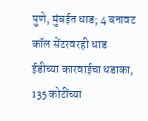पुणे, मुंबईत धाड; 4 बनावट कॉल सेंटरवरही धाड
ईडीच्या कारवाईचा धडाका, 135 कोटींच्या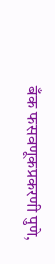बँक फसवणूकप्रकरणी पुणे,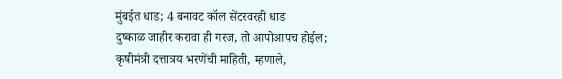मुंबईत धाड; 4 बनावट कॉल सेंटरवरही धाड
दुष्काळ जाहीर करावा ही गरज, तो आपोआपच होईल; कृषीमंत्री दत्तात्रय भरणेंची माहिती, म्हणाले,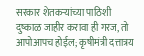सरकार शेतकऱ्यांच्या पाठिशी
दुष्काळ जाहीर करावा ही गरज, तो आपोआपच होईल; कृषीमंत्री दत्तात्रय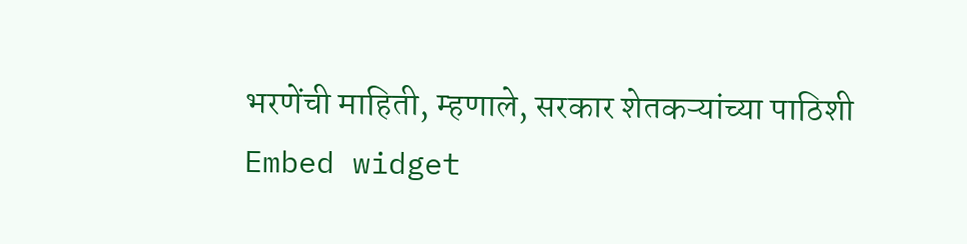भरणेंची माहिती, म्हणाले, सरकार शेतकऱ्यांच्या पाठिशी
Embed widget